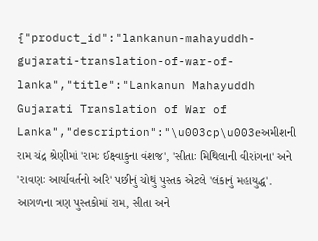{"product_id":"lankanun-mahayuddh-gujarati-translation-of-war-of-lanka","title":"Lankanun Mahayuddh Gujarati Translation of War of Lanka","description":"\u003cp\u003eઅમીશની રામ ચંદ્ર શ્રેણીમાં 'રામઃ ઈક્ષ્વાકુના વંશજ', 'સીતાઃ મિથિલાની વીરાંગના' અને 'રાવણઃ આર્યાવર્તનો અરિ' પછીનું ચોથું પુસ્તક એટલે 'લંકાનું મહાયુદ્ધ'. આગળના ત્રણ પુસ્તકોમાં રામ, સીતા અને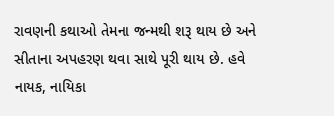રાવણની કથાઓ તેમના જન્મથી શરૂ થાય છે અને સીતાના અપહરણ થવા સાથે પૂરી થાય છે. હવે નાયક, નાયિકા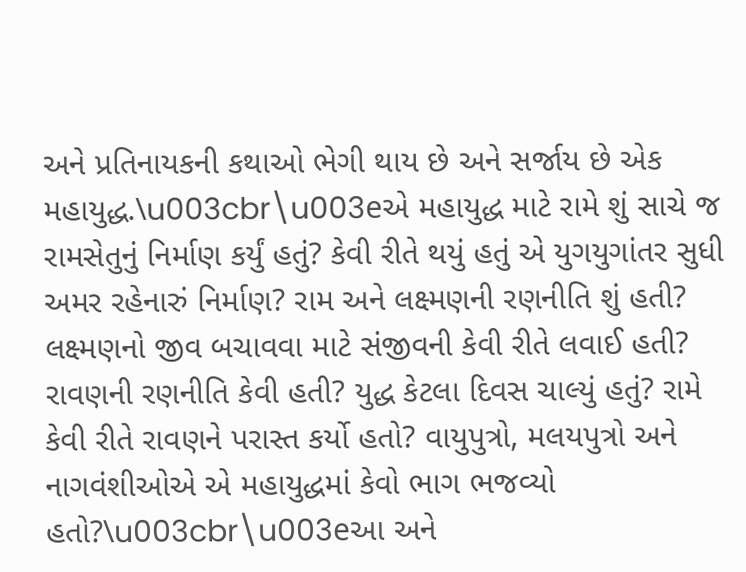અને પ્રતિનાયકની કથાઓ ભેગી થાય છે અને સર્જાય છે એક મહાયુદ્ધ.\u003cbr\u003eએ મહાયુદ્ધ માટે રામે શું સાચે જ રામસેતુનું નિર્માણ કર્યું હતું? કેવી રીતે થયું હતું એ યુગયુગાંતર સુધી અમર રહેનારું નિર્માણ? રામ અને લક્ષ્મણની રણનીતિ શું હતી? લક્ષ્મણનો જીવ બચાવવા માટે સંજીવની કેવી રીતે લવાઈ હતી? રાવણની રણનીતિ કેવી હતી? યુદ્ધ કેટલા દિવસ ચાલ્યું હતું? રામે કેવી રીતે રાવણને પરાસ્ત કર્યો હતો? વાયુપુત્રો, મલયપુત્રો અને નાગવંશીઓએ એ મહાયુદ્ધમાં કેવો ભાગ ભજવ્યો હતો?\u003cbr\u003eઆ અને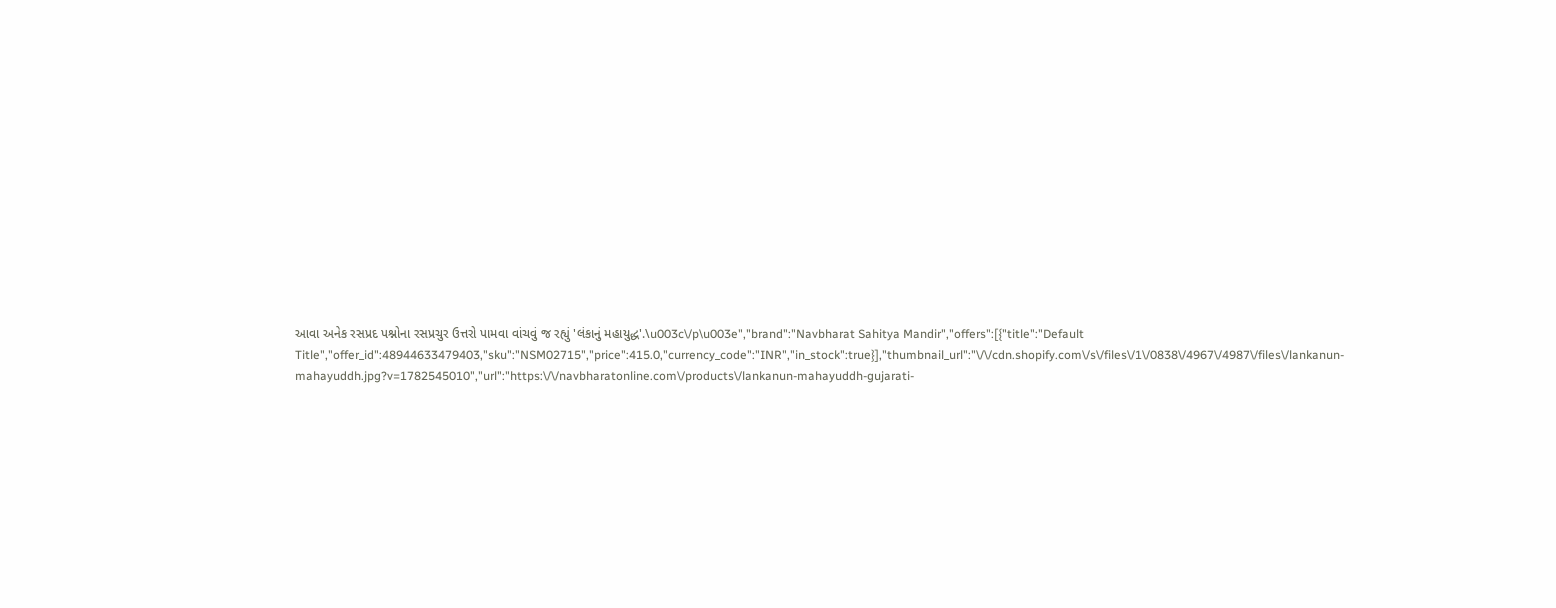આવા અનેક રસપ્રદ પશ્નોના રસપ્રચુર ઉત્તરો પામવા વાંચવું જ રહ્યું 'લંકાનું મહાયુદ્ધ'.\u003c\/p\u003e","brand":"Navbharat Sahitya Mandir","offers":[{"title":"Default Title","offer_id":48944633479403,"sku":"NSM02715","price":415.0,"currency_code":"INR","in_stock":true}],"thumbnail_url":"\/\/cdn.shopify.com\/s\/files\/1\/0838\/4967\/4987\/files\/lankanun-mahayuddh.jpg?v=1782545010","url":"https:\/\/navbharatonline.com\/products\/lankanun-mahayuddh-gujarati-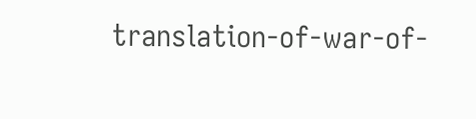translation-of-war-of-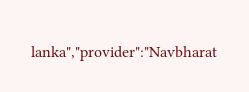lanka","provider":"Navbharat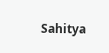Sahitya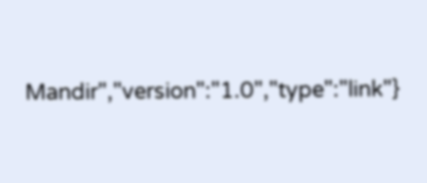Mandir","version":"1.0","type":"link"}